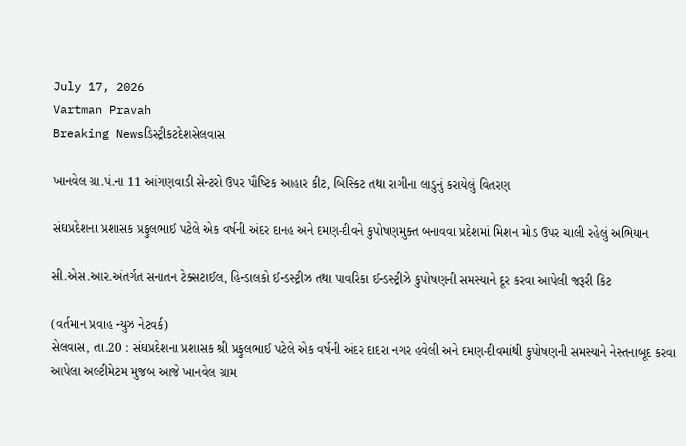July 17, 2026
Vartman Pravah
Breaking Newsડિસ્ટ્રીકટદેશસેલવાસ

ખાનવેલ ગ્રા.પં.ના 11 આંગણવાડી સેન્‍ટરો ઉપર પૌષ્‍ટિક આહાર કીટ, બિસ્‍કિટ તથા રાગીના લાડુનું કરાયેલું વિતરણ

સંઘપ્રદેશના પ્રશાસક પ્રફુલભાઈ પટેલે એક વર્ષની અંદર દાનહ અને દમણ-દીવને કુપોષણમુક્‍ત બનાવવા પ્રદેશમાં મિશન મોડ ઉપર ચાલી રહેલું અભિયાન

સી.એસ.આર.અંતર્ગત સનાતન ટેક્‍સટાઈલ, હિન્‍ડાલકો ઈન્‍ડસ્‍ટ્રીઝ તથા પાવરિકા ઈન્‍ડસ્‍ટ્રીઝે કુપોષણની સમસ્‍યાને દૂર કરવા આપેલી જરૂરી કિટ

(વર્તમાન પ્રવાહ ન્‍યુઝ નેટવર્ક)
સેલવાસ, તા.20 : સંઘપ્રદેશના પ્રશાસક શ્રી પ્રફુલભાઈ પટેલે એક વર્ષની અંદર દાદરા નગર હવેલી અને દમણ-દીવમાંથી કુપોષણની સમસ્‍યાને નેસ્‍તનાબૂદ કરવા આપેલા અલ્‍ટીમેટમ મુજબ આજે ખાનવેલ ગ્રામ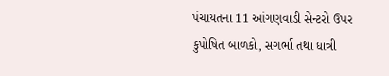પંચાયતના 11 આંગણવાડી સેન્‍ટરો ઉપર કુપોષિત બાળકો, સગર્ભા તથા ધાત્રી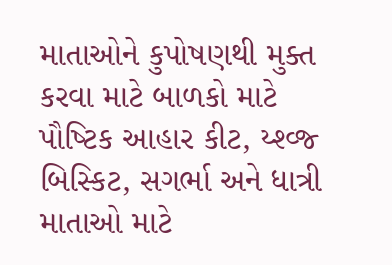માતાઓને કુપોષણથી મુક્‍ત કરવા માટે બાળકો માટે પૌષ્‍ટિક આહાર કીટ, ય્‍શ્‍વ્‍જ્‍ બિસ્‍કિટ, સગર્ભા અને ધાત્રી માતાઓ માટે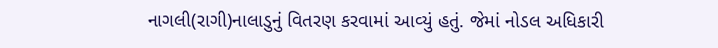નાગલી(રાગી)નાલાડુનું વિતરણ કરવામાં આવ્‍યું હતું. જેમાં નોડલ અધિકારી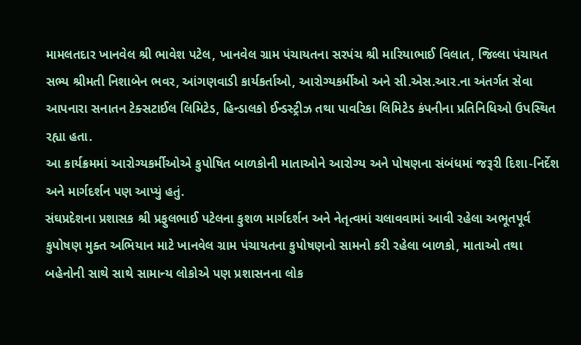મામલતદાર ખાનવેલ શ્રી ભાવેશ પટેલ, ખાનવેલ ગ્રામ પંચાયતના સરપંચ શ્રી મારિયાભાઈ વિલાત, જિલ્લા પંચાયત સભ્‍ય શ્રીમતી નિશાબેન ભવર, આંગણવાડી કાર્યકર્તાઓ, આરોગ્‍યકર્મીઓ અને સી.એસ.આર.ના અંતર્ગત સેવા આપનારા સનાતન ટેક્‍સટાઈલ લિમિટેડ, હિન્‍ડાલકો ઈન્‍ડસ્‍ટ્રીઝ તથા પાવરિકા લિમિટેડ કંપનીના પ્રતિનિધિઓ ઉપસ્‍થિત રહ્યા હતા.
આ કાર્યક્રમમાં આરોગ્‍યકર્મીઓએ કુપોષિત બાળકોની માતાઓને આરોગ્‍ય અને પોષણના સંબંધમાં જરૂરી દિશા-નિર્દેશ અને માર્ગદર્શન પણ આપ્‍યું હતું.
સંઘપ્રદેશના પ્રશાસક શ્રી પ્રફુલભાઈ પટેલના કુશળ માર્ગદર્શન અને નેતૃત્‍વમાં ચલાવવામાં આવી રહેલા અભૂતપૂર્વ કુપોષણ મુક્‍ત અભિયાન માટે ખાનવેલ ગ્રામ પંચાયતના કુપોષણનો સામનો કરી રહેલા બાળકો, માતાઓ તથા બહેનોની સાથે સાથે સામાન્‍ય લોકોએ પણ પ્રશાસનના લોક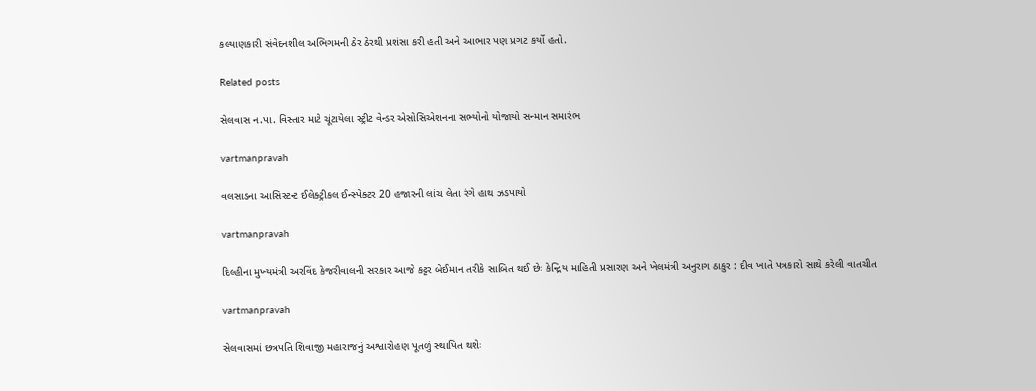કલ્‍યાણકારી સંવેદનશીલ અભિગમની ઠેર ઠેરથી પ્રશંસા કરી હતી અને આભાર પણ પ્રગટ કર્યો હતો.

Related posts

સેલવાસ ન.પા. વિસ્‍તાર માટે ચૂંટાયેલા સ્‍ટ્રીટ વેન્‍ડર એસોસિએશનના સભ્‍યોનો યોજાયો સન્‍માન સમારંભ

vartmanpravah

વલસાડના આસિસ્‍ટન્‍ટ ઈલેક્‍ટ્રીકલ ઈન્‍સ્‍પેક્‍ટર 20 હજારની લાંચ લેતા રંગે હાથ ઝડપાયો

vartmanpravah

દિલ્‍હીના મુખ્‍યમંત્રી અરવિંદ કેજરીવાલની સરકાર આજે કટ્ટર બેઈમાન તરીકે સાબિત થઈ છેઃ કેન્‍દ્રિય માહિતી પ્રસારણ અને ખેલમંત્રી અનુરાગ ઠાકુર : દીવ ખાતે પત્રકારો સાથે કરેલી વાતચીત

vartmanpravah

સેલવાસમાં છત્રપતિ શિવાજી મહારાજનું અશ્વારોહણ પૂતળું સ્‍થાપિત થશેઃ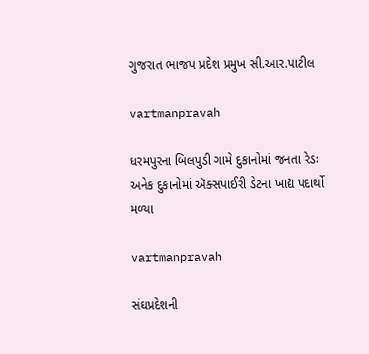ગુજરાત ભાજપ પ્રદેશ પ્રમુખ સી.આર.પાટીલ

vartmanpravah

ધરમપુરના બિલપુડી ગામે દુકાનોમાં જનતા રેડઃ અનેક દુકાનોમાં ઍક્સપાઈરી ડેટના ખાદ્ય પદાર્થો મળ્યા

vartmanpravah

સંઘપ્રદેશની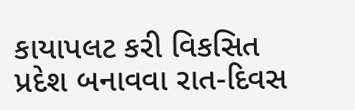કાયાપલટ કરી વિકસિત પ્રદેશ બનાવવા રાત-દિવસ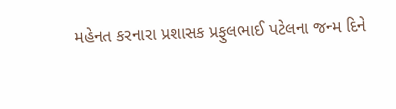મહેનત કરનારા પ્રશાસક પ્રફુલભાઈ પટેલના જન્‍મ દિને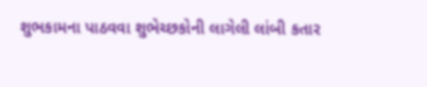શુભકામના પાઠવવા શુભેચ્‍છકોની લાગેલી લાંબી કતાર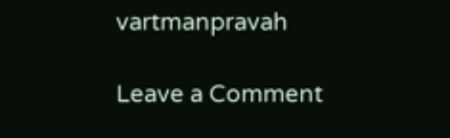vartmanpravah

Leave a Comment